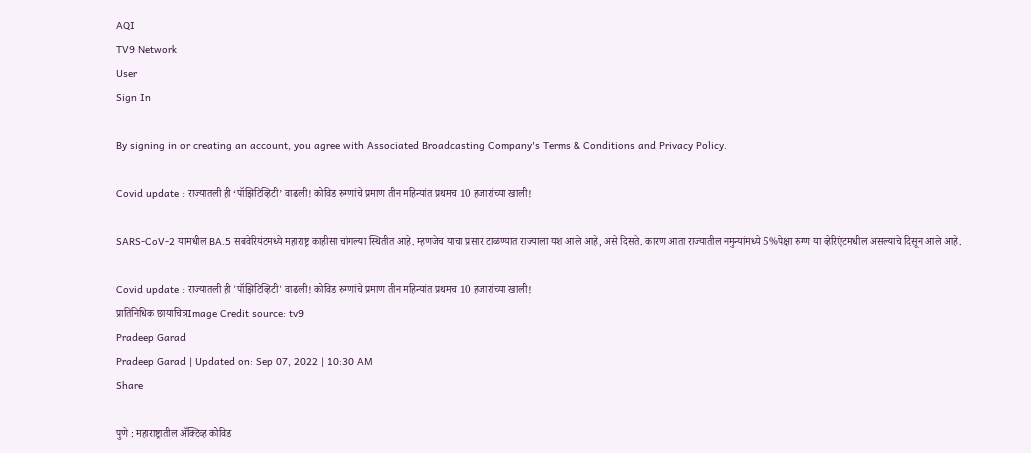AQI
TV9 Network
User
Sign In

By signing in or creating an account, you agree with Associated Broadcasting Company's Terms & Conditions and Privacy Policy.

Covid update : राज्यातली ही ‘पॉझिटिव्हिटी’ वाढली! कोविड रुग्णांचे प्रमाण तीन महिन्यांत प्रथमच 10 हजारांच्या खाली!

SARS-CoV-2 यामधील BA.5 सबवेरियंटमध्ये महाराष्ट्र काहीसा चांगल्या स्थितीत आहे. म्हणजेच याचा प्रसार टाळण्यात राज्याला यश आले आहे, असे दिसते. कारण आता राज्यातील नमुन्यांमध्ये 5%पेक्षा रुग्ण या व्हेरिएंटमधील असल्याचे दिसून आले आहे.

Covid update : राज्यातली ही 'पॉझिटिव्हिटी' वाढली! कोविड रुग्णांचे प्रमाण तीन महिन्यांत प्रथमच 10 हजारांच्या खाली!
प्रातिनिधिक छायाचित्रImage Credit source: tv9
Pradeep Garad
Pradeep Garad | Updated on: Sep 07, 2022 | 10:30 AM
Share

पुणे : महाराष्ट्रातील ॲक्टिव्ह कोविड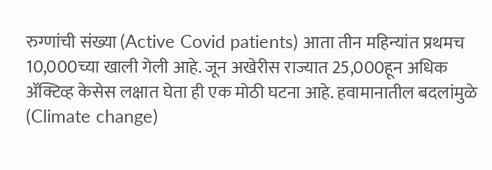रुग्णांची संख्या (Active Covid patients) आता तीन महिन्यांत प्रथमच 10,000च्या खाली गेली आहे. जून अखेरीस राज्यात 25,000हून अधिक ॲक्टिव्ह केसेस लक्षात घेता ही एक मोठी घटना आहे. हवामानातील बदलांमुळे (Climate change)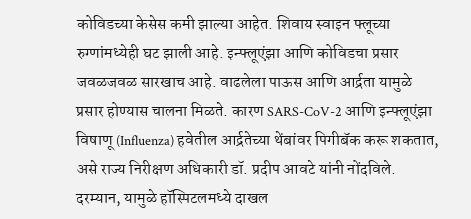कोविडच्या केसेस कमी झाल्या आहेत. शिवाय स्वाइन फ्लूच्या रुग्णांमध्येही घट झाली आहे. इन्फ्लूएंझा आणि कोविडचा प्रसार जवळजवळ सारखाच आहे. वाढलेला पाऊस आणि आर्द्रता यामुळे प्रसार होण्यास चालना मिळते. कारण SARS-CoV-2 आणि इन्फ्लूएंझा विषाणू (Influenza) हवेतील आर्द्रतेच्या थेंबांवर पिगीबॅक करू शकतात, असे राज्य निरीक्षण अधिकारी डॉ. प्रदीप आवटे यांनी नोंदविले. दरम्यान, यामुळे हॉस्पिटलमध्ये दाखल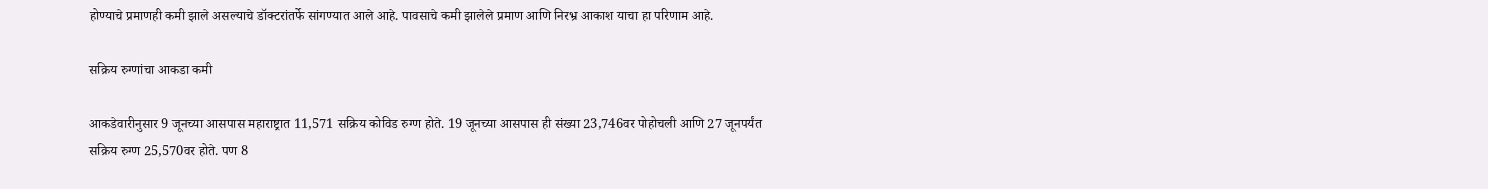होण्याचे प्रमाणही कमी झाले असल्याचे डॉक्टरांतर्फे सांगण्यात आले आहे. पावसाचे कमी झालेले प्रमाण आणि निरभ्र आकाश याचा हा परिणाम आहे.

सक्रिय रुग्णांचा आकडा कमी

आकडेवारीनुसार 9 जूनच्या आसपास महाराष्ट्रात 11,571 सक्रिय कोविड रुग्ण होते. 19 जूनच्या आसपास ही संख्या 23,746वर पोहोचली आणि 27 जूनपर्यंत सक्रिय रुग्ण 25,570वर होते. पण 8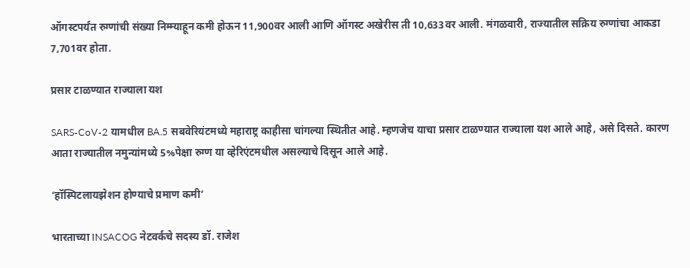ऑगस्टपर्यंत रुग्णांची संख्या निम्म्याहून कमी होऊन 11,900वर आली आणि ऑगस्ट अखेरीस ती 10,633वर आली. मंगळवारी, राज्यातील सक्रिय रुग्णांचा आकडा 7,701वर होता.

प्रसार टाळण्यात राज्याला यश

SARS-CoV-2 यामधील BA.5 सबवेरियंटमध्ये महाराष्ट्र काहीसा चांगल्या स्थितीत आहे. म्हणजेच याचा प्रसार टाळण्यात राज्याला यश आले आहे, असे दिसते. कारण आता राज्यातील नमुन्यांमध्ये 5%पेक्षा रुग्ण या व्हेरिएंटमधील असल्याचे दिसून आले आहे.

‘हॉस्पिटलायझेशन होण्याचे प्रमाण कमी’

भारताच्या INSACOG नेटवर्कचे सदस्य डॉ. राजेश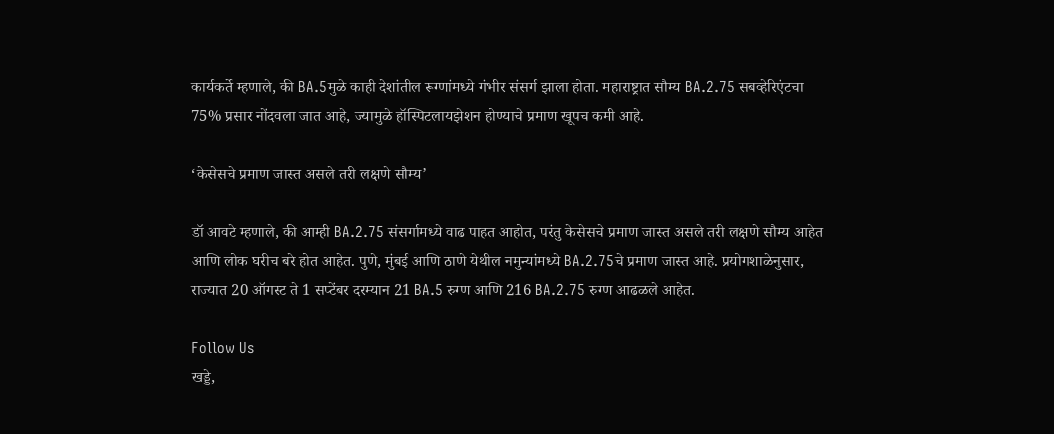कार्यकर्ते म्हणाले, की BA.5मुळे काही देशांतील रूग्णांमध्ये गंभीर संसर्ग झाला होता. महाराष्ट्रात सौम्य BA.2.75 सबव्हेरिएंटचा 75% प्रसार नोंदवला जात आहे, ज्यामुळे हॉस्पिटलायझेशन होण्याचे प्रमाण खूपच कमी आहे.

‘केसेसचे प्रमाण जास्त असले तरी लक्षणे सौम्य’

डॉ आवटे म्हणाले, की आम्ही BA.2.75 संसर्गामध्ये वाढ पाहत आहोत, परंतु केसेसचे प्रमाण जास्त असले तरी लक्षणे सौम्य आहेत आणि लोक घरीच बरे होत आहेत. पुणे, मुंबई आणि ठाणे येथील नमुन्यांमध्ये BA.2.75चे प्रमाण जास्त आहे. प्रयोगशाळेनुसार, राज्यात 20 ऑगस्ट ते 1 सप्टेंबर दरम्यान 21 BA.5 रुग्ण आणि 216 BA.2.75 रुग्ण आढळले आहेत.

Follow Us
खड्डे,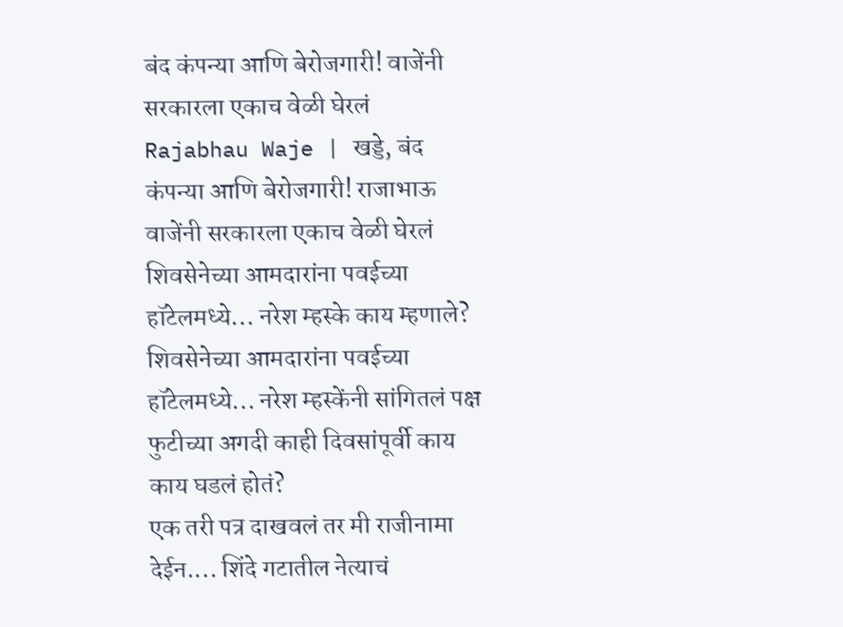बंद कंपन्या आणि बेरोजगारी! वाजेंनी सरकारला एकाच वेळी घेरलं
Rajabhau Waje | खड्डे, बंद कंपन्या आणि बेरोजगारी! राजाभाऊ वाजेंनी सरकारला एकाच वेळी घेरलं
शिवसेनेच्या आमदारांना पवईच्या हॉटेलमध्ये... नरेश म्हस्के काय म्हणाले?
शिवसेनेच्या आमदारांना पवईच्या हॉटेलमध्ये... नरेश म्हस्केंनी सांगितलं पक्ष फुटीच्या अगदी काही दिवसांपूर्वी काय काय घडलं होतं?
एक तरी पत्र दाखवलं तर मी राजीनामा देईन.... शिंदे गटातील नेत्याचं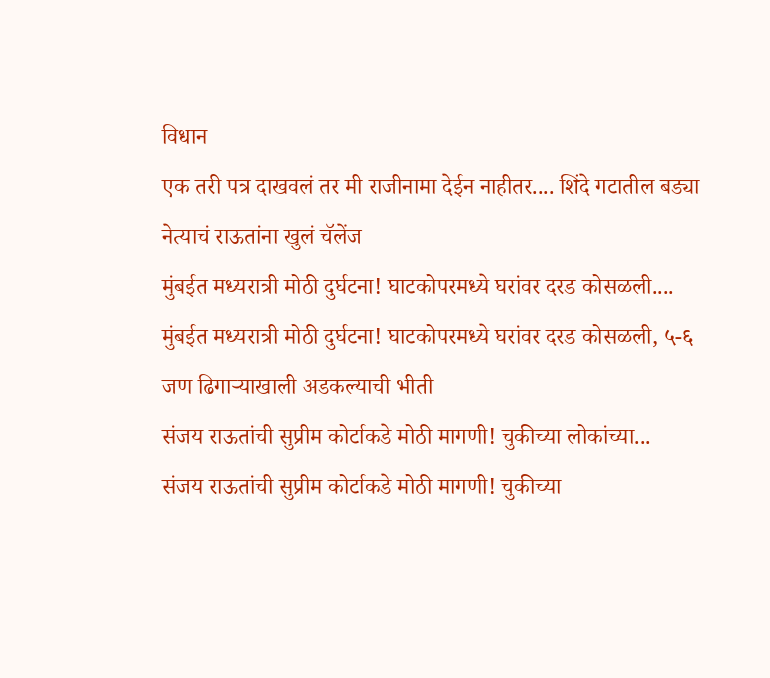विधान
एक तरी पत्र दाखवलं तर मी राजीनामा देईन नाहीतर.... शिंदे गटातील बड्या नेत्याचं राऊतांना खुलं चॅलेंज
मुंबईत मध्यरात्री मोठी दुर्घटना! घाटकोपरमध्ये घरांवर दरड कोसळली....
मुंबईत मध्यरात्री मोठी दुर्घटना! घाटकोपरमध्ये घरांवर दरड कोसळली, ५-६ जण ढिगाऱ्याखाली अडकल्याची भीती
संजय राऊतांची सुप्रीम कोर्टाकडे मोठी मागणी! चुकीच्या लोकांच्या...
संजय राऊतांची सुप्रीम कोर्टाकडे मोठी मागणी! चुकीच्या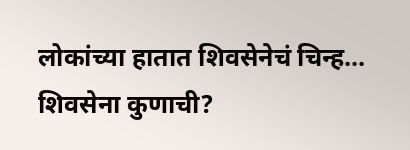लोकांच्या हातात शिवसेनेचं चिन्ह...
शिवसेना कुणाची?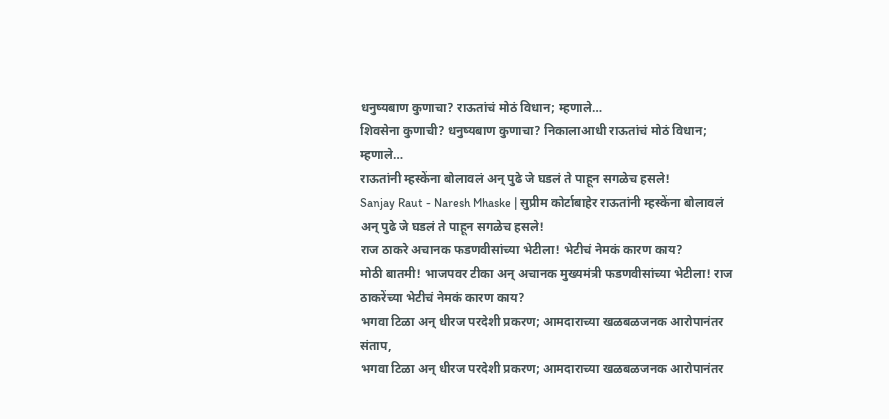धनुष्यबाण कुणाचा? राऊतांचं मोठं विधान; म्हणाले…
शिवसेना कुणाची? धनुष्यबाण कुणाचा? निकालाआधी राऊतांचं मोठं विधान; म्हणाले…
राऊतांनी म्हस्केंना बोलावलं अन् पुढे जे घडलं ते पाहून सगळेच हसले!
Sanjay Raut - Naresh Mhaske | सुप्रीम कोर्टाबाहेर राऊतांनी म्हस्केंना बोलावलं अन् पुढे जे घडलं ते पाहून सगळेच हसले!
राज ठाकरे अचानक फडणवीसांच्या भेटीला! भेटीचं नेमकं कारण काय?
मोठी बातमी! भाजपवर टीका अन् अचानक मुख्यमंत्री फडणवीसांच्या भेटीला! राज ठाकरेंच्या भेटीचं नेमकं कारण काय?
भगवा टिळा अन् धीरज परदेशी प्रकरण; आमदाराच्या खळबळजनक आरोपानंतर संताप,
भगवा टिळा अन् धीरज परदेशी प्रकरण; आमदाराच्या खळबळजनक आरोपानंतर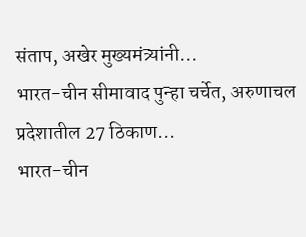संताप, अखेर मुख्यमंत्र्यांनी...
भारत-चीन सीमावाद पुन्हा चर्चेत, अरुणाचल प्रदेशातील 27 ठिकाण...
भारत-चीन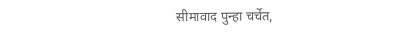सीमावाद पुन्हा चर्चेत,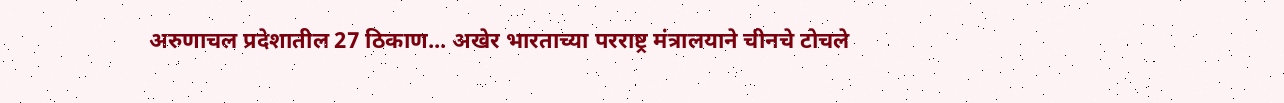अरुणाचल प्रदेशातील 27 ठिकाण... अखेर भारताच्या परराष्ट्र मंत्रालयाने चीनचे टोचले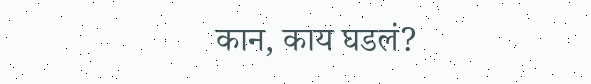कान, काय घडलं?